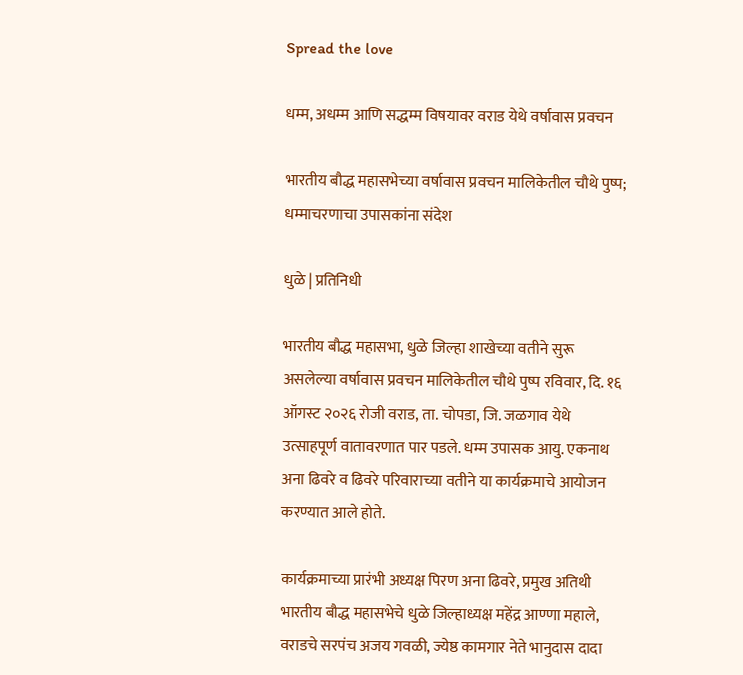Spread the love

धम्म, अधम्म आणि सद्धम्म विषयावर वराड येथे वर्षावास प्रवचन

भारतीय बौद्ध महासभेच्या वर्षावास प्रवचन मालिकेतील चौथे पुष्प; धम्माचरणाचा उपासकांना संदेश

धुळे | प्रतिनिधी

भारतीय बौद्ध महासभा, धुळे जिल्हा शाखेच्या वतीने सुरू असलेल्या वर्षावास प्रवचन मालिकेतील चौथे पुष्प रविवार, दि. १६ ऑगस्ट २०२६ रोजी वराड, ता. चोपडा, जि. जळगाव येथे उत्साहपूर्ण वातावरणात पार पडले. धम्म उपासक आयु. एकनाथ अना ढिवरे व ढिवरे परिवाराच्या वतीने या कार्यक्रमाचे आयोजन करण्यात आले होते.

कार्यक्रमाच्या प्रारंभी अध्यक्ष पिरण अना ढिवरे, प्रमुख अतिथी भारतीय बौद्ध महासभेचे धुळे जिल्हाध्यक्ष महेंद्र आण्णा महाले, वराडचे सरपंच अजय गवळी, ज्येष्ठ कामगार नेते भानुदास दादा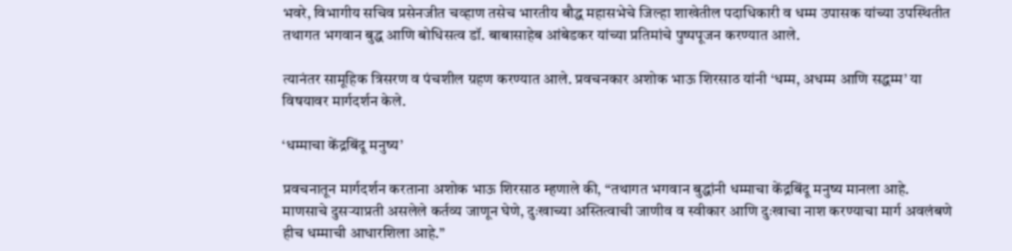भवरे, विभागीय सचिव प्रसेनजीत चव्हाण तसेच भारतीय बौद्ध महासभेचे जिल्हा शाखेतील पदाधिकारी व धम्म उपासक यांच्या उपस्थितीत तथागत भगवान बुद्ध आणि बोधिसत्व डॉ. बाबासाहेब आंबेडकर यांच्या प्रतिमांचे पुष्पपूजन करण्यात आले.

त्यानंतर सामूहिक त्रिसरण व पंचशील ग्रहण करण्यात आले. प्रवचनकार अशोक भाऊ शिरसाठ यांनी ‘धम्म, अधम्म आणि सद्धम्म’ या विषयावर मार्गदर्शन केले.

‘धम्माचा केंद्रबिंदू मनुष्य’

प्रवचनातून मार्गदर्शन करताना अशोक भाऊ शिरसाठ म्हणाले की, “तथागत भगवान बुद्धांनी धम्माचा केंद्रबिंदू मनुष्य मानला आहे. माणसाचे दुसऱ्याप्रती असलेले कर्तव्य जाणून घेणे, दुःखाच्या अस्तित्वाची जाणीव व स्वीकार आणि दुःखाचा नाश करण्याचा मार्ग अवलंबणे हीच धम्माची आधारशिला आहे.”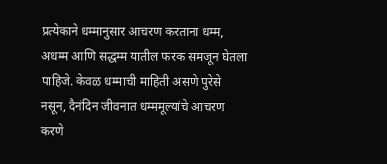प्रत्येकाने धम्मानुसार आचरण करताना धम्म, अधम्म आणि सद्धम्म यातील फरक समजून घेतला पाहिजे. केवळ धम्माची माहिती असणे पुरेसे नसून, दैनंदिन जीवनात धम्ममूल्यांचे आचरण करणे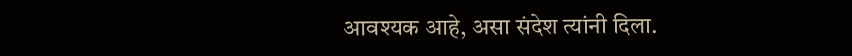आवश्यक आहे, असा संदेश त्यांनी दिला.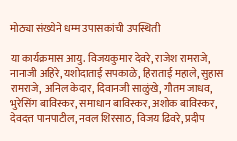मोठ्या संख्येने धम्म उपासकांची उपस्थिती

या कार्यक्रमास आयु. विजयकुमार देवरे, राजेश रामराजे, नानाजी अहिरे, यशोदाताई सपकाळे, हिराताई महाले, सुहास रामराजे, अनिल केदार, दिवानजी साळुंखे, गौतम जाधव, भुरेसिंग बाविस्कर, समाधान बाविस्कर, अशोक बाविस्कर, देवदत्त पानपाटील, नवल शिरसाठ, विजय ढिवरे, प्रदीप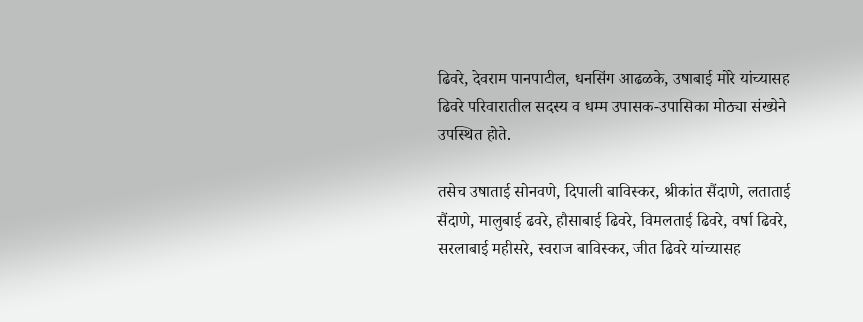ढिवरे, देवराम पानपाटील, धनसिंग आढळके, उषाबाई मोरे यांच्यासह ढिवरे परिवारातील सदस्य व धम्म उपासक-उपासिका मोठ्या संख्येने उपस्थित होते.

तसेच उषाताई सोनवणे, दिपाली बाविस्कर, श्रीकांत सैंदाणे, लताताई सैंदाणे, मालुबाई ढवरे, हौसाबाई ढिवरे, विमलताई ढिवरे, वर्षा ढिवरे, सरलाबाई महीसरे, स्वराज बाविस्कर, जीत ढिवरे यांच्यासह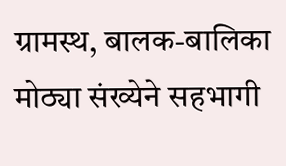ग्रामस्थ, बालक-बालिका मोठ्या संख्येने सहभागी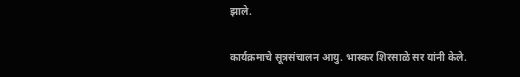झाले.

कार्यक्रमाचे सूत्रसंचालन आयु. भास्कर शिरसाळे सर यांनी केले.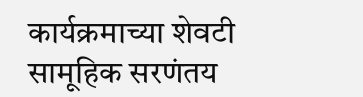कार्यक्रमाच्या शेवटी सामूहिक सरणंतय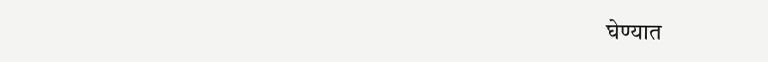घेण्यात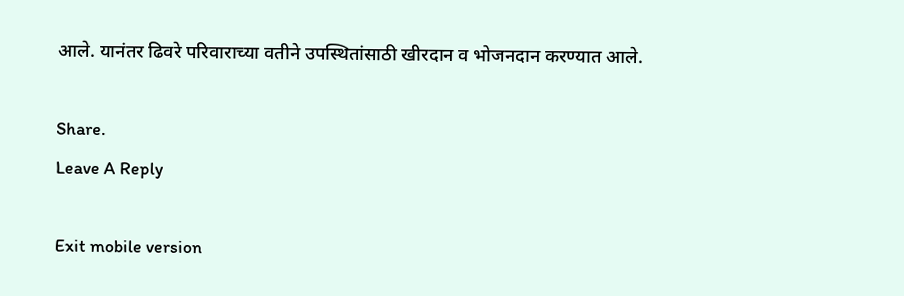आले. यानंतर ढिवरे परिवाराच्या वतीने उपस्थितांसाठी खीरदान व भोजनदान करण्यात आले.

Share.
Leave A Reply

Exit mobile version